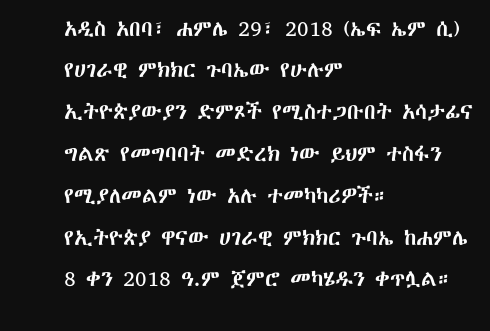አዲስ አበባ፣ ሐምሌ 29፣ 2018 (ኤፍ ኤም ሲ) የሀገራዊ ምክክር ጉባኤው የሁሉም ኢትዮጵያውያን ድምጾች የሚስተጋቡበት አሳታፊና ግልጽ የመግባባት መድረክ ነው ይህም ተስፋን የሚያለመልም ነው አሉ ተመካካሪዎች።
የኢትዮጵያ ዋናው ሀገራዊ ምክክር ጉባኤ ከሐምሌ 8 ቀን 2018 ዓ.ም ጀምሮ መካሄዱን ቀጥሏል።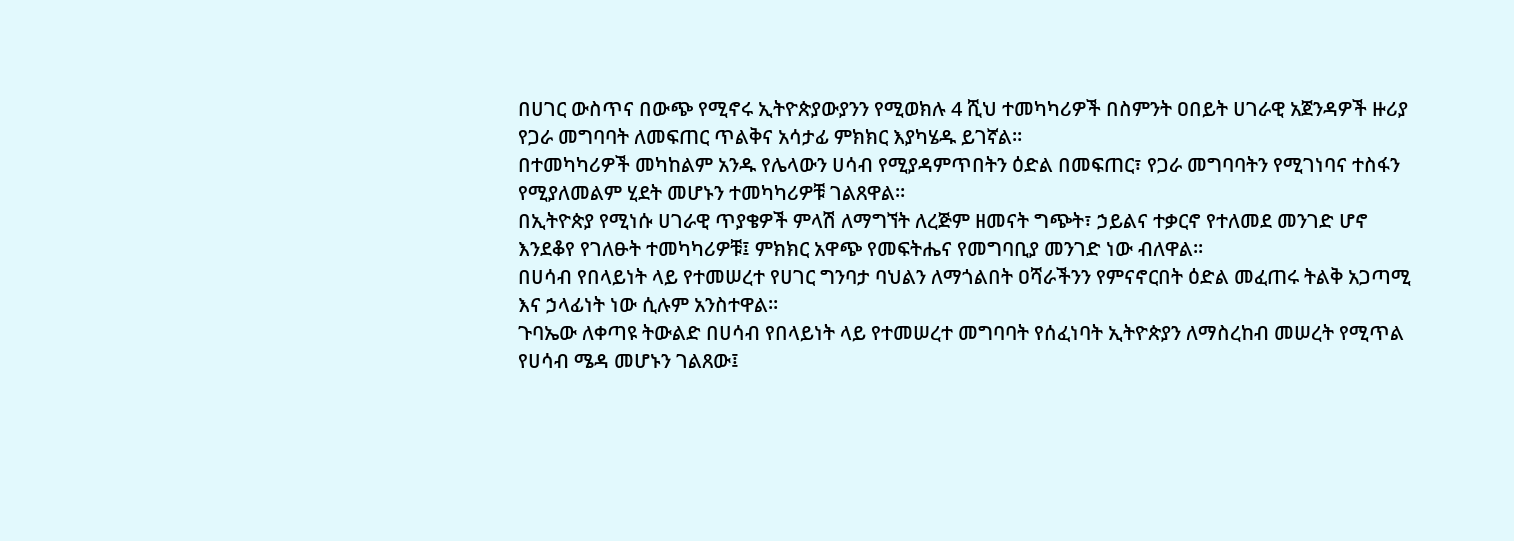በሀገር ውስጥና በውጭ የሚኖሩ ኢትዮጵያውያንን የሚወክሉ 4 ሺህ ተመካካሪዎች በስምንት ዐበይት ሀገራዊ አጀንዳዎች ዙሪያ የጋራ መግባባት ለመፍጠር ጥልቅና አሳታፊ ምክክር እያካሄዱ ይገኛል።
በተመካካሪዎች መካከልም አንዱ የሌላውን ሀሳብ የሚያዳምጥበትን ዕድል በመፍጠር፣ የጋራ መግባባትን የሚገነባና ተስፋን የሚያለመልም ሂደት መሆኑን ተመካካሪዎቹ ገልጸዋል።
በኢትዮጵያ የሚነሱ ሀገራዊ ጥያቄዎች ምላሽ ለማግኘት ለረጅም ዘመናት ግጭት፣ ኃይልና ተቃርኖ የተለመደ መንገድ ሆኖ እንደቆየ የገለፁት ተመካካሪዎቹ፤ ምክክር አዋጭ የመፍትሔና የመግባቢያ መንገድ ነው ብለዋል፡፡
በሀሳብ የበላይነት ላይ የተመሠረተ የሀገር ግንባታ ባህልን ለማጎልበት ዐሻራችንን የምናኖርበት ዕድል መፈጠሩ ትልቅ አጋጣሚ እና ኃላፊነት ነው ሲሉም አንስተዋል።
ጉባኤው ለቀጣዩ ትውልድ በሀሳብ የበላይነት ላይ የተመሠረተ መግባባት የሰፈነባት ኢትዮጵያን ለማስረከብ መሠረት የሚጥል የሀሳብ ሜዳ መሆኑን ገልጸው፤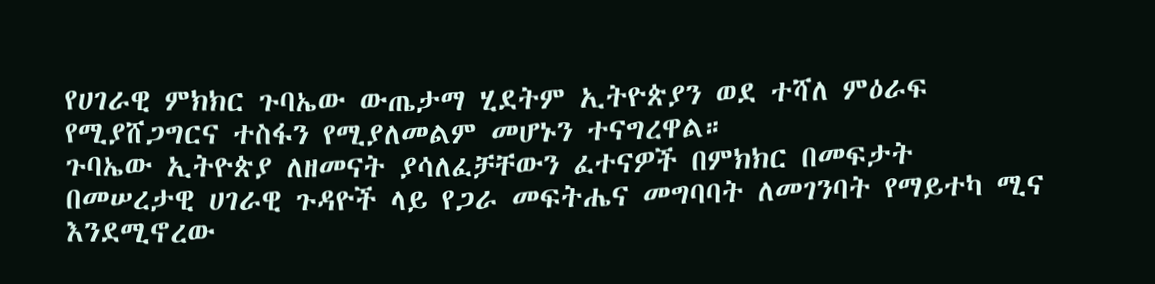የሀገራዊ ምክክር ጉባኤው ውጤታማ ሂደትም ኢትዮጵያን ወደ ተሻለ ምዕራፍ የሚያሸጋግርና ተስፋን የሚያለመልም መሆኑን ተናግረዋል።
ጉባኤው ኢትዮጵያ ለዘመናት ያሳለፈቻቸውን ፈተናዎች በምክክር በመፍታት በመሠረታዊ ሀገራዊ ጉዳዮች ላይ የጋራ መፍትሔና መግባባት ለመገንባት የማይተካ ሚና እንደሚኖረው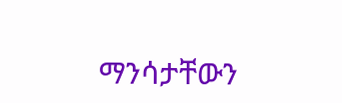ማንሳታቸውን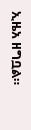ኢዜአ ዘግቧል።